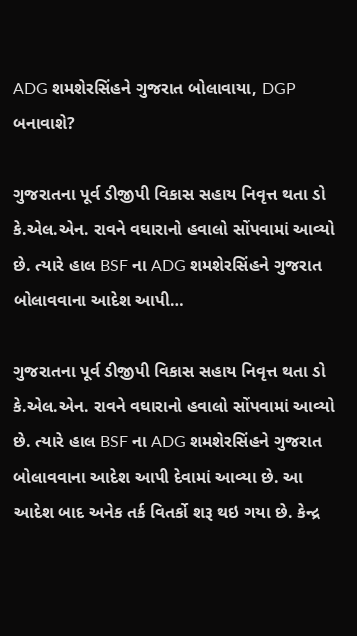ADG શમશેરસિંહને ગુજરાત બોલાવાયા, DGP બનાવાશે?

ગુજરાતના પૂર્વ ડીજીપી વિકાસ સહાય નિવૃત્ત થતા ડો કે.એલ.એન. રાવને વઘારાનો હવાલો સોંપવામાં આવ્યો છે. ત્યારે હાલ BSF ના ADG શમશેરસિંહને ગુજરાત બોલાવવાના આદેશ આપી…

ગુજરાતના પૂર્વ ડીજીપી વિકાસ સહાય નિવૃત્ત થતા ડો કે.એલ.એન. રાવને વઘારાનો હવાલો સોંપવામાં આવ્યો છે. ત્યારે હાલ BSF ના ADG શમશેરસિંહને ગુજરાત બોલાવવાના આદેશ આપી દેવામાં આવ્યા છે. આ આદેશ બાદ અનેક તર્ક વિતર્કો શરૂ થઇ ગયા છે. કેન્દ્ર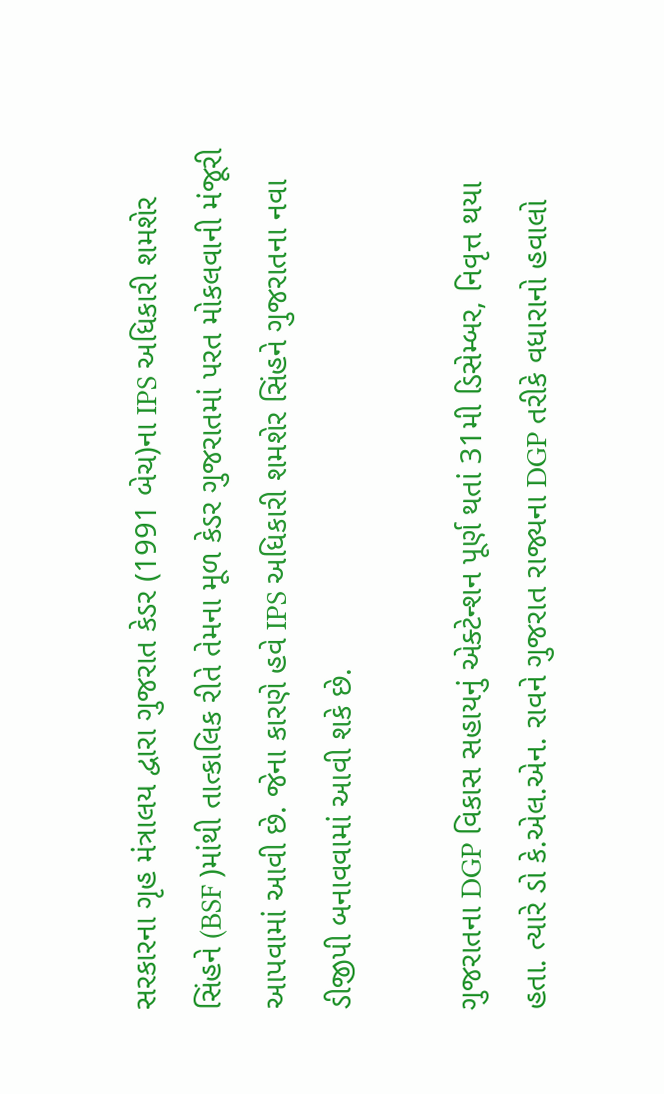સરકારના ગૃહ મંત્રાલય દ્વારા ગુજરાત કેડર (1991 બેચ)ના IPS અધિકારી શમશેર સિંહને (BSF )માંથી તાત્કાલિક રીતે તેમના મૂળ કેડર ગુજરાતમાં પરત મોકલવાની મંજૂરી આપવામાં આવી છે. જેના કારણે હવે IPS અધિકારી શમશેર સિંહને ગુજરાતના નવા ડીજીપી બનાવવામાં આવી શકે છે.

ગુજરાતના DGP વિકાસ સહાયનું એક્ટેન્શન પૂર્ણ થતાં 31મી ડિસેમ્બર, નિવૃત્ત થયા હતા. ત્યારે ડો કે.એલ.એન. રાવને ગુજરાત રાજ્યના DGP તરીકે વધારાનો હવાલો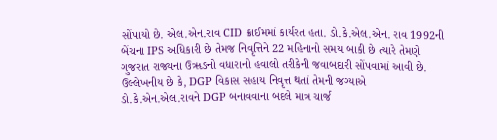સોંપાયો છે. એલ.એન.રાવ CID ક્રાઈમમાં કાર્યરત હતા. ડો.કે.એલ.એન. રાવ 1992ની બેંચના IPS અધિકારી છે તેમજ નિવૃત્તિને 22 મહિનાનો સમય બાકી છે ત્યારે તેમણે ગુજરાત રાજ્યના ઉૠઙનો વધારાનો હવાલો તરીકેની જવાબદારી સોંપવામાં આવી છે. ઉલ્લેખનીય છે કે, DGP વિકાસ સહાય નિવૃત્ત થતાં તેમની જગ્યાએ ડો.કે.એન.એલ.રાવને DGP બનાવવાના બદલે માત્ર ચાર્જ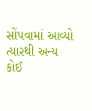સોંપવામાં આવ્યો ત્યારથી અન્ય કોઈ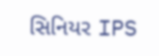સિનિયર IPS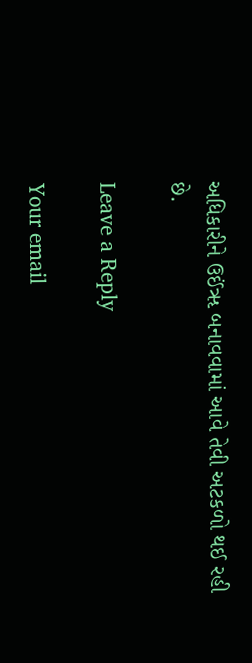અધિકારીને ઉઈંૠ બનાવવામાં આવે તેવી અટકળો થઈ રહી છે.

Leave a Reply

Your email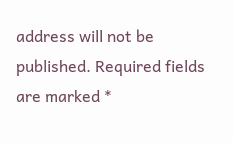address will not be published. Required fields are marked *